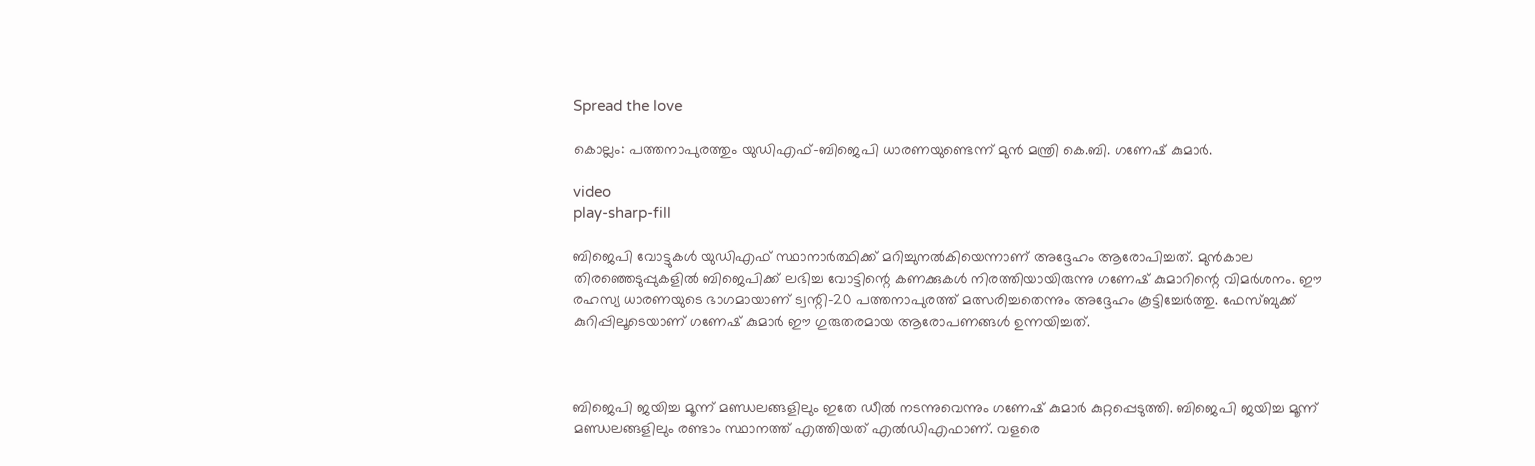Spread the love

കൊല്ലം: പത്തനാപുരത്തും യുഡിഎഫ്-ബിജെപി ധാരണയുണ്ടെന്ന് മുൻ മന്ത്രി കെ.ബി. ഗണേഷ് കുമാർ.

video
play-sharp-fill

ബിജെപി വോട്ടുകള്‍ യുഡിഎഫ് സ്ഥാനാർത്ഥിക്ക് മറിച്ചുനല്‍കിയെന്നാണ് അദ്ദേഹം ആരോപിച്ചത്. മുൻകാല തിരഞ്ഞെടുപ്പുകളില്‍ ബിജെപിക്ക് ലഭിച്ച വോട്ടിന്റെ കണക്കുകള്‍ നിരത്തിയായിരുന്നു ഗണേഷ് കുമാറിന്റെ വിമർശനം. ഈ രഹസ്യ ധാരണയുടെ ഭാഗമായാണ് ട്വന്റി-20 പത്തനാപുരത്ത് മത്സരിച്ചതെന്നും അദ്ദേഹം കൂട്ടിച്ചേർത്തു. ഫേസ്ബുക്ക് കുറിപ്പിലൂടെയാണ് ഗണേഷ് കുമാർ ഈ ഗുരുതരമായ ആരോപണങ്ങള്‍ ഉന്നയിച്ചത്.



ബിജെപി ജയിച്ച മൂന്ന് മണ്ഡലങ്ങളിലും ഇതേ ഡീല്‍ നടന്നുവെന്നും ഗണേഷ് കുമാര്‍ കുറ്റപ്പെടുത്തി. ബിജെപി ജയിച്ച മൂന്ന് മണ്ഡലങ്ങളിലും രണ്ടാം സ്ഥാനത്ത് എത്തിയത് എല്‍ഡിഎഫാണ്. വളരെ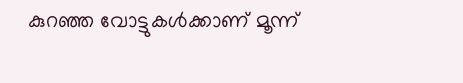കുറഞ്ഞ വോട്ടുകള്‍ക്കാണ് മൂന്ന്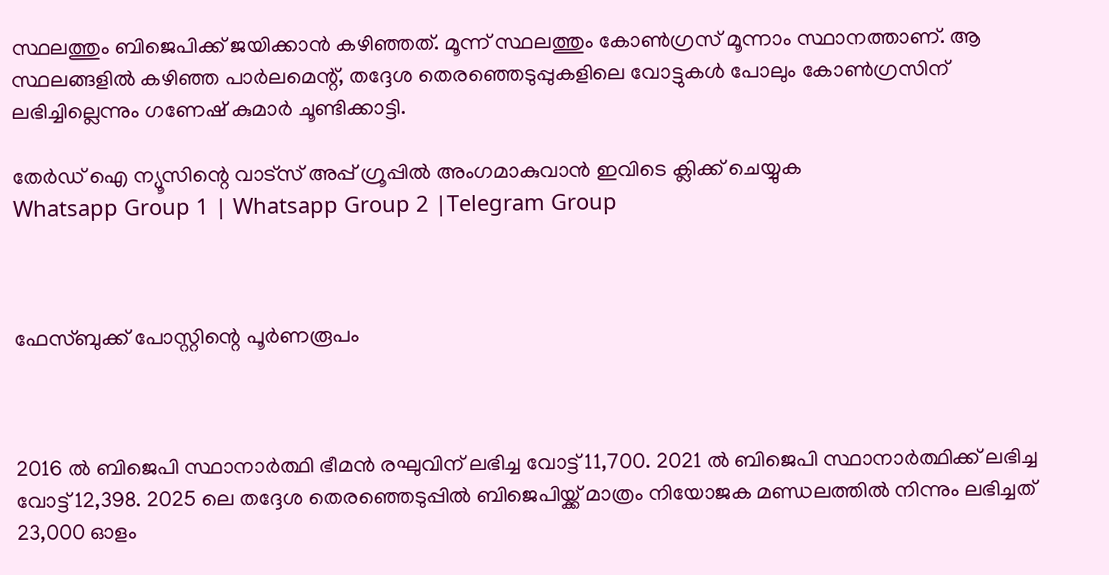സ്ഥലത്തും ബിജെപിക്ക് ജയിക്കാന്‍ കഴിഞ്ഞത്. മൂന്ന് സ്ഥലത്തും കോണ്‍ഗ്രസ് മൂന്നാം സ്ഥാനത്താണ്. ആ സ്ഥലങ്ങളില്‍ കഴിഞ്ഞ പാര്‍ലമെന്റ്, തദ്ദേശ തെരഞ്ഞെടുപ്പുകളിലെ വോട്ടുകള്‍ പോലും കോണ്‍ഗ്രസിന് ലഭിച്ചില്ലെന്നും ഗണേഷ് കുമാര്‍ ചൂണ്ടിക്കാട്ടി.

തേർഡ് ഐ ന്യൂസിന്റെ വാട്സ് അപ്പ് ഗ്രൂപ്പിൽ അംഗമാകുവാൻ ഇവിടെ ക്ലിക്ക് ചെയ്യുക
Whatsapp Group 1 | Whatsapp Group 2 |Telegram Group



ഫേസ്ബുക്ക് പോസ്റ്റിന്റെ പൂര്‍ണരൂപം



2016 ല്‍ ബിജെപി സ്ഥാനാര്‍ത്ഥി ഭീമന്‍ രഘുവിന് ലഭിച്ച വോട്ട് 11,700. 2021 ല്‍ ബിജെപി സ്ഥാനാര്‍ത്ഥിക്ക് ലഭിച്ച വോട്ട് 12,398. 2025 ലെ തദ്ദേശ തെരഞ്ഞെടുപ്പില്‍ ബിജെപിയ്ക്ക് മാത്രം നിയോജക മണ്ഡലത്തില്‍ നിന്നും ലഭിച്ചത് 23,000 ഓളം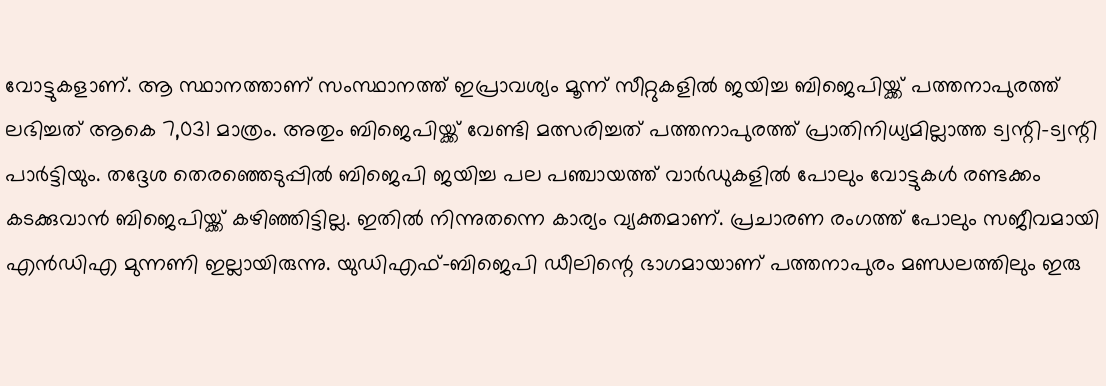വോട്ടുകളാണ്. ആ സ്ഥാനത്താണ് സംസ്ഥാനത്ത് ഇപ്രാവശ്യം മൂന്ന് സീറ്റുകളില്‍ ജയിച്ച ബിജെപിയ്ക്ക് പത്തനാപുരത്ത് ലഭിച്ചത് ആകെ 7,031 മാത്രം. അതും ബിജെപിയ്ക്ക് വേണ്ടി മത്സരിച്ചത് പത്തനാപുരത്ത് പ്രാതിനിധ്യമില്ലാത്ത ട്വന്റി-ട്വന്റി പാര്‍ട്ടിയും. തദ്ദേശ തെരഞ്ഞെടുപ്പില്‍ ബിജെപി ജയിച്ച പല പഞ്ചായത്ത് വാര്‍ഡുകളില്‍ പോലും വോട്ടുകള്‍ രണ്ടക്കം കടക്കുവാന്‍ ബിജെപിയ്ക്ക് കഴിഞ്ഞിട്ടില്ല. ഇതില്‍ നിന്നുതന്നെ കാര്യം വ്യക്തമാണ്. പ്രചാരണ രംഗത്ത് പോലും സജീവമായി എന്‍ഡിഎ മുന്നണി ഇല്ലായിരുന്നു. യുഡിഎഫ്-ബിജെപി ഡീലിന്റെ ഭാഗമായാണ് പത്തനാപുരം മണ്ഡലത്തിലും ഇരു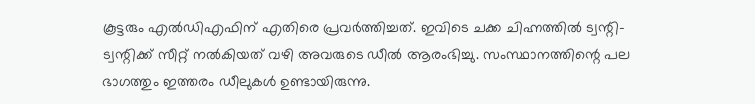കൂട്ടരും എല്‍ഡിഎഫിന് എതിരെ പ്രവര്‍ത്തിച്ചത്. ഇവിടെ ചക്ക ചിഹ്നത്തില്‍ ട്വന്റി-ട്വന്റിക്ക് സീറ്റ് നല്‍കിയത് വഴി അവരുടെ ഡീല്‍ ആരംഭിച്ചു. സംസ്ഥാനത്തിന്റെ പല ഭാഗത്തും ഇത്തരം ഡീലുകള്‍ ഉണ്ടായിരുന്നു.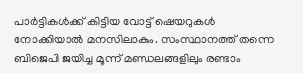പാര്‍ട്ടികള്‍ക്ക് കിട്ടിയ വോട്ട് ഷെയറുകള്‍ നോക്കിയാല്‍ മനസിലാകും. സംസ്ഥാനത്ത് തന്നെ ബിജെപി ജയിച്ച മൂന്ന് മണ്ഡലങ്ങളിലും രണ്ടാം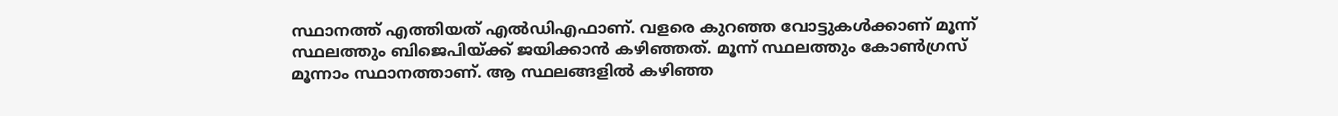സ്ഥാനത്ത് എത്തിയത് എല്‍ഡിഎഫാണ്. വളരെ കുറഞ്ഞ വോട്ടുകള്‍ക്കാണ് മൂന്ന് സ്ഥലത്തും ബിജെപിയ്ക്ക് ജയിക്കാന്‍ കഴിഞ്ഞത്. മൂന്ന് സ്ഥലത്തും കോണ്‍ഗ്രസ് മൂന്നാം സ്ഥാനത്താണ്. ആ സ്ഥലങ്ങളില്‍ കഴിഞ്ഞ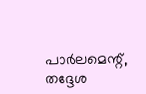പാര്‍ലമെന്റ്, തദ്ദേശ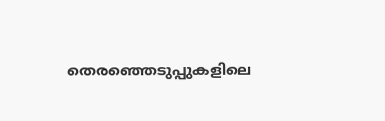തെരഞ്ഞെടുപ്പുകളിലെ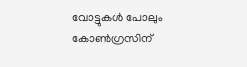വോട്ടുകള്‍ പോലും കോണ്‍ഗ്രസിന്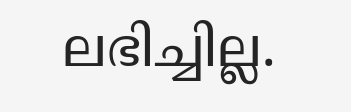ലഭിച്ചില്ല.